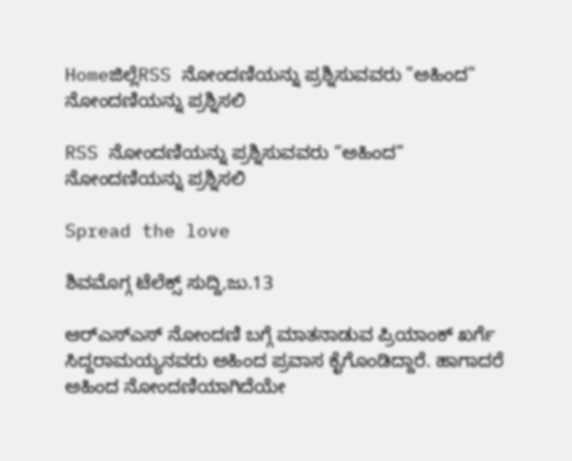Homeಜಿಲ್ಲೆRSS ನೋಂದಣಿಯನ್ನು ಪ್ರಶ್ನಿಸುವವರು "ಅಹಿಂದ" ನೋಂದಣಿಯನ್ನು ಪ್ರಶ್ನಿಸಲಿ

RSS ನೋಂದಣಿಯನ್ನು ಪ್ರಶ್ನಿಸುವವರು “ಅಹಿಂದ” ನೋಂದಣಿಯನ್ನು ಪ್ರಶ್ನಿಸಲಿ

Spread the love

ಶಿವಮೊಗ್ಗ ಟೆಲೆಕ್ಸ್ ಸುದ್ದಿ,ಜು.13

ಆರ್‌ಎಸ್‌ಎಸ್ ನೋಂದಣಿ ಬಗ್ಗೆ ಮಾತನಾಡುವ ಪ್ರಿಯಾಂಕ್ ಖರ್ಗೆ ಸಿದ್ದರಾಮಯ್ಯನವರು ಅಹಿಂದ ಪ್ರವಾಸ ಕೈಗೊಂಡಿದ್ದಾರೆ. ಹಾಗಾದರೆ ಅಹಿಂದ ನೋಂದಣಿಯಾಗಿದೆಯೇ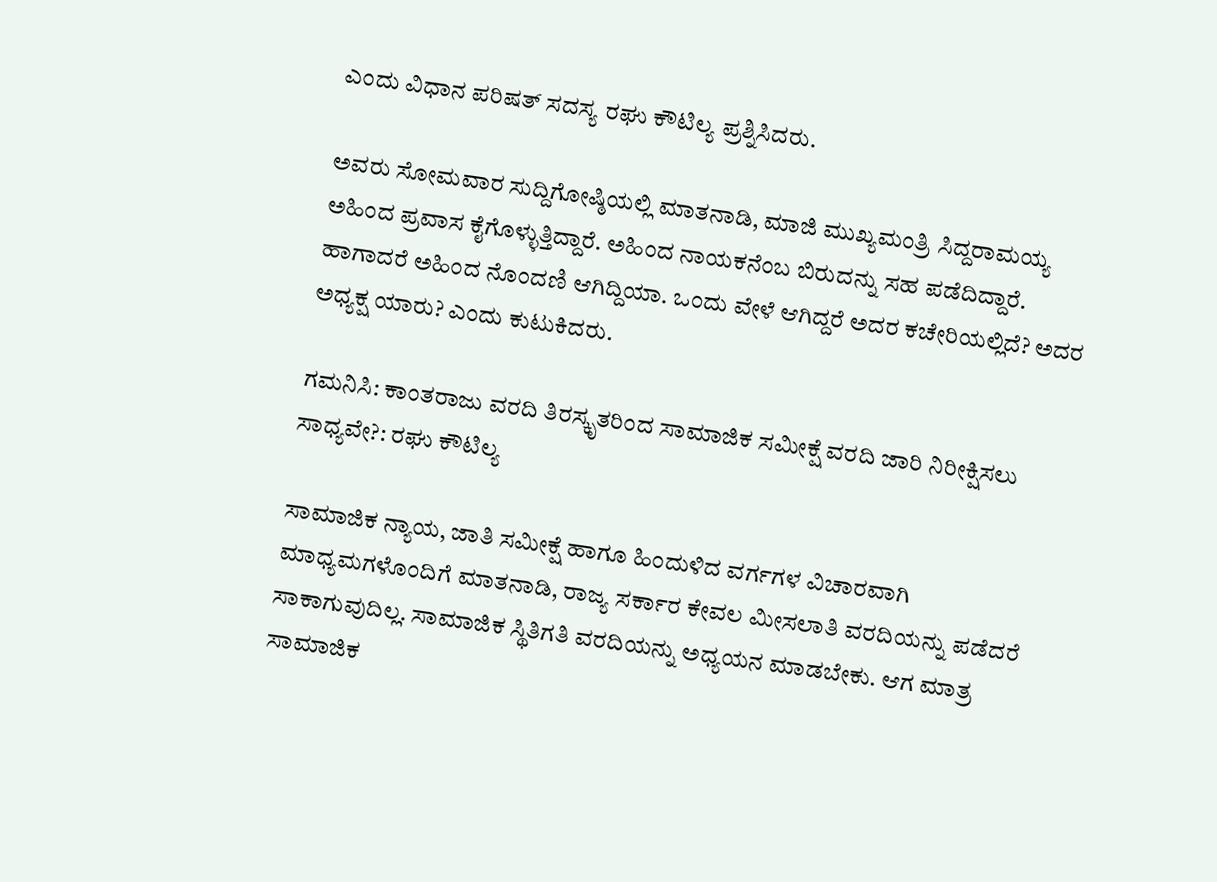ಎಂದು ವಿಧಾನ ಪರಿಷತ್ ಸದಸ್ಯ ರಘು ಕೌಟಿಲ್ಯ ಪ್ರಶ್ನಿಸಿದರು.

ಅವರು ಸೋಮವಾರ ಸುದ್ದಿಗೋಷ್ಠಿಯಲ್ಲಿ ಮಾತನಾಡಿ, ಮಾಜಿ ಮುಖ್ಯಮಂತ್ರಿ ಸಿದ್ದರಾಮಯ್ಯ ಅಹಿಂದ ಪ್ರವಾಸ ಕೈಗೊಳ್ಳುತ್ತಿದ್ದಾರೆ. ಅಹಿಂದ ನಾಯಕನೆಂಬ ಬಿರುದನ್ನು ಸಹ ಪಡೆದಿದ್ದಾರೆ. ಹಾಗಾದರೆ ಅಹಿಂದ ನೊಂದಣಿ ಆಗಿದ್ದಿಯಾ. ಒಂದು ವೇಳೆ ಆಗಿದ್ದರೆ ಅದರ ಕಚೇರಿಯಲ್ಲಿದೆ? ಅದರ ಅಧ್ಯಕ್ಷ ಯಾರು? ಎಂದು ಕುಟುಕಿದರು.

ಗಮನಿಸಿ: ಕಾಂತರಾಜು ವರದಿ ತಿರಸ್ಕೃತರಿಂದ ಸಾಮಾಜಿಕ ಸಮೀಕ್ಷೆ ವರದಿ ಜಾರಿ ನಿರೀಕ್ಷಿಸಲು ಸಾಧ್ಯವೇ?: ರಘು ಕೌಟಿಲ್ಯ

ಸಾಮಾಜಿಕ ನ್ಯಾಯ, ಜಾತಿ ಸಮೀಕ್ಷೆ ಹಾಗೂ ಹಿಂದುಳಿದ ವರ್ಗಗಳ ವಿಚಾರವಾಗಿ ಮಾಧ್ಯಮಗಳೊಂದಿಗೆ ಮಾತನಾಡಿ, ರಾಜ್ಯ ಸರ್ಕಾರ ಕೇವಲ ಮೀಸಲಾತಿ ವರದಿಯನ್ನು ಪಡೆದರೆ ಸಾಕಾಗುವುದಿಲ್ಲ. ಸಾಮಾಜಿಕ ಸ್ಥಿತಿಗತಿ ವರದಿಯನ್ನು ಅಧ್ಯಯನ ಮಾಡಬೇಕು. ಆಗ ಮಾತ್ರ ಸಾಮಾಜಿಕ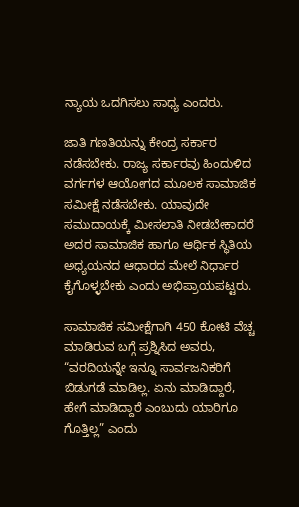ನ್ಯಾಯ ಒದಗಿಸಲು ಸಾಧ್ಯ ಎಂದರು.

ಜಾತಿ ಗಣತಿಯನ್ನು ಕೇಂದ್ರ ಸರ್ಕಾರ ನಡೆಸಬೇಕು. ರಾಜ್ಯ ಸರ್ಕಾರವು ಹಿಂದುಳಿದ ವರ್ಗಗಳ ಆಯೋಗದ ಮೂಲಕ ಸಾಮಾಜಿಕ ಸಮೀಕ್ಷೆ ನಡೆಸಬೇಕು. ಯಾವುದೇ ಸಮುದಾಯಕ್ಕೆ ಮೀಸಲಾತಿ ನೀಡಬೇಕಾದರೆ ಅದರ ಸಾಮಾಜಿಕ ಹಾಗೂ ಆರ್ಥಿಕ ಸ್ಥಿತಿಯ ಅಧ್ಯಯನದ ಆಧಾರದ ಮೇಲೆ ನಿರ್ಧಾರ ಕೈಗೊಳ್ಳಬೇಕು ಎಂದು ಅಭಿಪ್ರಾಯಪಟ್ಟರು.

ಸಾಮಾಜಿಕ ಸಮೀಕ್ಷೆಗಾಗಿ 450 ಕೋಟಿ ವೆಚ್ಚ ಮಾಡಿರುವ ಬಗ್ಗೆ ಪ್ರಶ್ನಿಸಿದ ಅವರು, “ವರದಿಯನ್ನೇ ಇನ್ನೂ ಸಾರ್ವಜನಿಕರಿಗೆ ಬಿಡುಗಡೆ ಮಾಡಿಲ್ಲ. ಏನು ಮಾಡಿದ್ದಾರೆ, ಹೇಗೆ ಮಾಡಿದ್ದಾರೆ ಎಂಬುದು ಯಾರಿಗೂ ಗೊತ್ತಿಲ್ಲ” ಎಂದು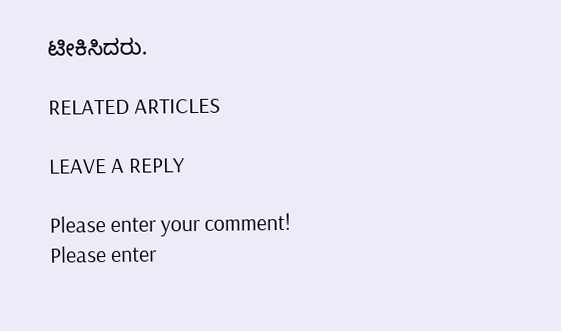ಟೀಕಿಸಿದರು.

RELATED ARTICLES

LEAVE A REPLY

Please enter your comment!
Please enter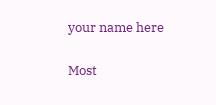your name here

Most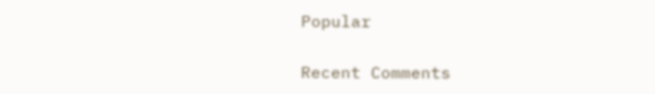Popular

Recent Comments